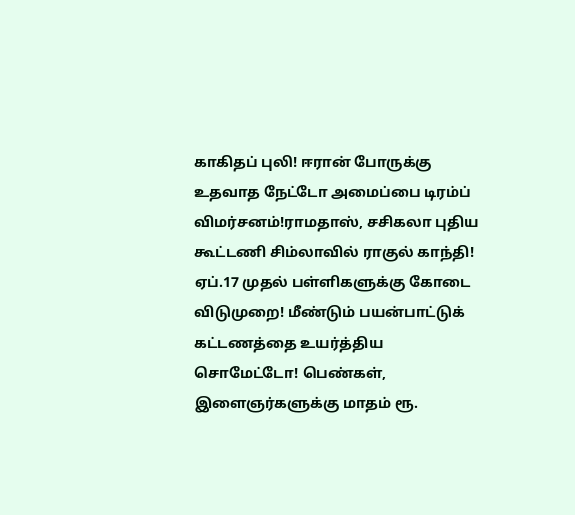காகிதப் புலி! ஈரான் போருக்கு உதவாத நேட்டோ அமைப்பை டிரம்ப் விமர்சனம்!ராமதாஸ், சசிகலா புதிய கூட்டணி சிம்லாவில் ராகுல் காந்தி! ஏப்.17 முதல் பள்ளிகளுக்கு கோடை விடுமுறை! மீண்டும் பயன்பாட்டுக் கட்டணத்தை உயர்த்திய சொமேட்டோ! பெண்கள், இளைஞர்களுக்கு மாதம் ரூ.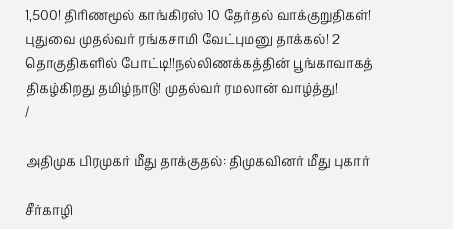1,500! திரிணமூல் காங்கிரஸ் 10 தேர்தல் வாக்குறுதிகள்! புதுவை முதல்வர் ரங்கசாமி வேட்புமனு தாக்கல்! 2 தொகுதிகளில் போட்டி!!நல்லிணக்கத்தின் பூங்காவாகத் திகழ்கிறது தமிழ்நாடு! முதல்வர் ரமலான் வாழ்த்து!
/

அதிமுக பிரமுகர் மீது தாக்குதல்: திமுகவினர் மீது புகார்

சீர்காழி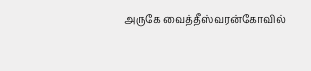அருகே வைத்தீஸ்வரன்கோவில்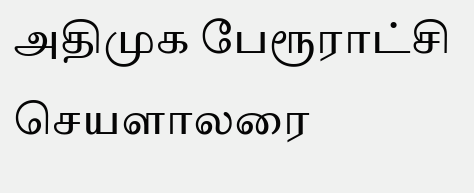அதிமுக பேரூராட்சி செயளாலரை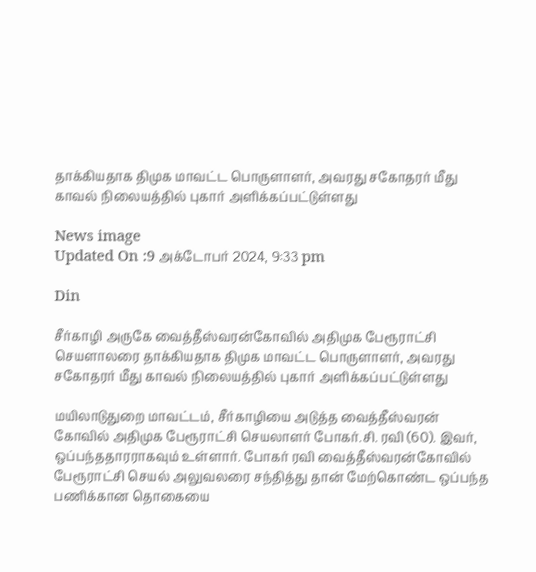தாக்கியதாக திமுக மாவட்ட பொருளாளர், அவரது சகோதரர் மீது காவல் நிலையத்தில் புகார் அளிக்கப்பட்டுள்ளது

News image
Updated On :9 அக்டோபர் 2024, 9:33 pm

Din

சீர்காழி அருகே வைத்தீஸ்வரன்கோவில் அதிமுக பேரூராட்சி செயளாலரை தாக்கியதாக திமுக மாவட்ட பொருளாளர், அவரது சகோதரர் மீது காவல் நிலையத்தில் புகார் அளிக்கப்பட்டுள்ளது

மயிலாடுதுறை மாவட்டம், சீர்காழியை அடுத்த வைத்தீஸ்வரன் கோவில் அதிமுக பேரூராட்சி செயலாளர் போகர்.சி. ரவி (60). இவர், ஒப்பந்ததாரராகவும் உள்ளார். போகர் ரவி வைத்தீஸ்வரன்கோவில் பேரூராட்சி செயல் அலுவலரை சந்தித்து தான் மேற்கொண்ட ஒப்பந்த பணிக்கான தொகையை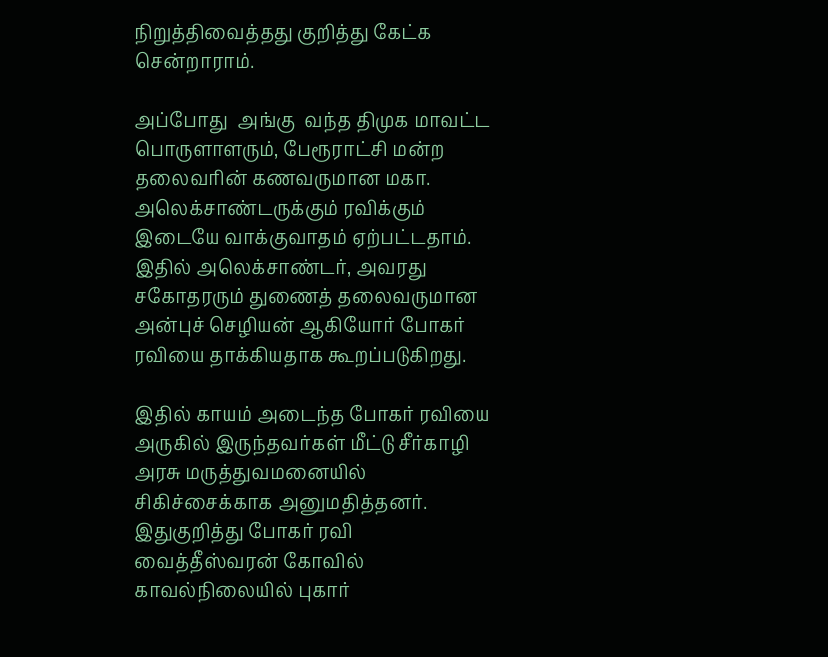நிறுத்திவைத்தது குறித்து கேட்க சென்றாராம்.

அப்போது  அங்கு  வந்த திமுக மாவட்ட பொருளாளரும், பேரூராட்சி மன்ற தலைவரின் கணவருமான மகா. அலெக்சாண்டருக்கும் ரவிக்கும் இடையே வாக்குவாதம் ஏற்பட்டதாம். இதில் அலெக்சாண்டர், அவரது சகோதரரும் துணைத் தலைவருமான அன்புச் செழியன் ஆகியோர் போகர் ரவியை தாக்கியதாக கூறப்படுகிறது.

இதில் காயம் அடைந்த போகர் ரவியை அருகில் இருந்தவர்கள் மீட்டு சீர்காழி அரசு மருத்துவமனையில் சிகிச்சைக்காக அனுமதித்தனர். இதுகுறித்து போகர் ரவி வைத்தீஸ்வரன் கோவில் காவல்நிலையில் புகார்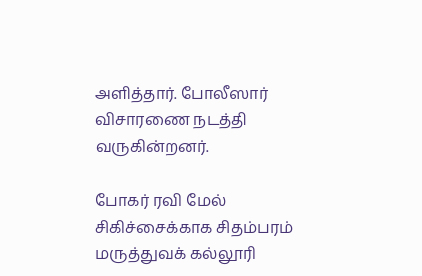அளித்தார். போலீஸார் விசாரணை நடத்தி வருகின்றனர்.

போகர் ரவி மேல் சிகிச்சைக்காக சிதம்பரம் மருத்துவக் கல்லூரி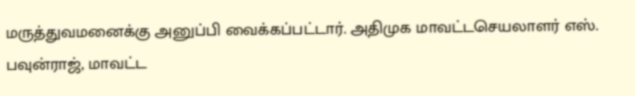மருத்துவமனைக்கு அனுப்பி வைக்கப்பட்டார். அதிமுக மாவட்டசெயலாளர் எஸ். பவுன்ராஜ், மாவட்ட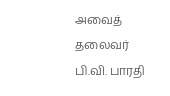அவைத் தலைவர் பி.வி. பாரதி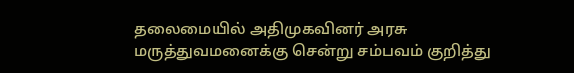தலைமையில் அதிமுகவினர் அரசு மருத்துவமனைக்கு சென்று சம்பவம் குறித்து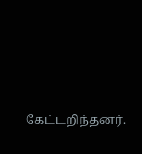கேட்டறிந்தனர்.